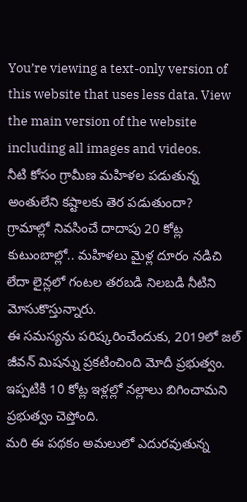You’re viewing a text-only version of this website that uses less data. View the main version of the website including all images and videos.
నీటి కోసం గ్రామీణ మహిళల పడుతున్న అంతులేని కష్టాలకు తెర పడుతుందా?
గ్రామాల్లో నివసించే దాదాపు 20 కోట్ల కుటుంబాల్లో.. మహిళలు మైళ్ల దూరం నడిచి లేదా లైన్లలో గంటల తరబడి నిలబడి నీటిని మోసుకొస్తున్నారు.
ఈ సమస్యను పరిష్కరించేందుకు, 2019లో జల్ జీవన్ మిషన్ను ప్రకటించింది మోదీ ప్రభుత్వం.
ఇప్పటికి 10 కోట్ల ఇళ్లల్లో నల్లాలు బిగించామని ప్రభుత్వం చెప్తోంది.
మరి ఈ పథకం అమలులో ఎదురవుతున్న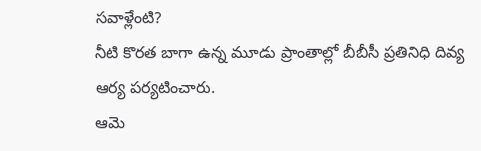సవాళ్లేంటి?
నీటి కొరత బాగా ఉన్న మూడు ప్రాంతాల్లో బీబీసీ ప్రతినిధి దివ్య ఆర్య పర్యటించారు.
ఆమె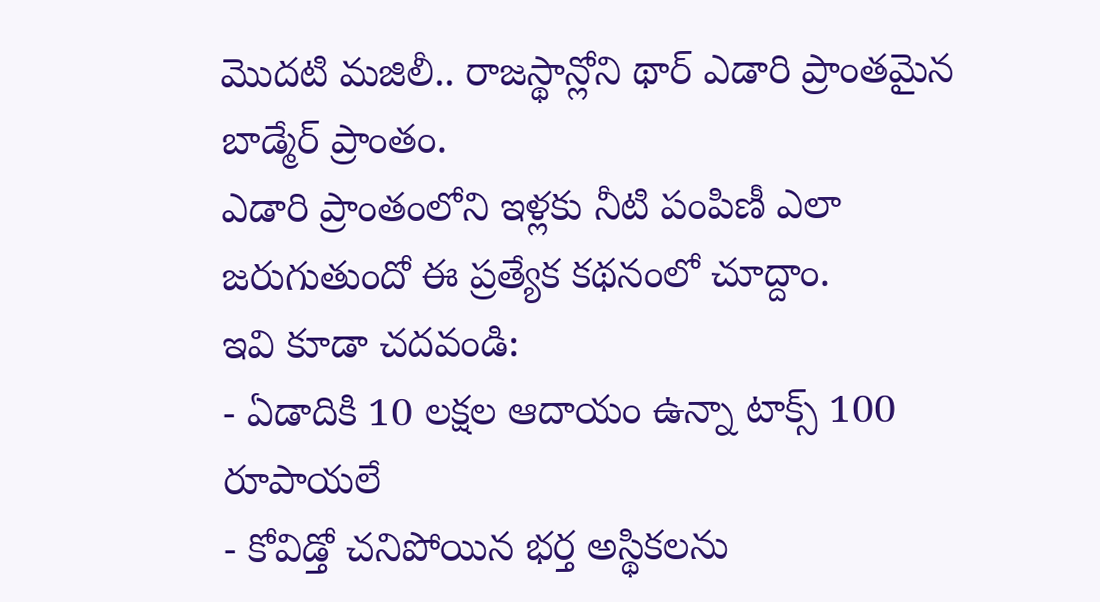మొదటి మజిలీ.. రాజస్థాన్లోని థార్ ఎడారి ప్రాంతమైన బాడ్మేర్ ప్రాంతం.
ఎడారి ప్రాంతంలోని ఇళ్లకు నీటి పంపిణీ ఎలా జరుగుతుందో ఈ ప్రత్యేక కథనంలో చూద్దాం.
ఇవి కూడా చదవండి:
- ఏడాదికి 10 లక్షల ఆదాయం ఉన్నా టాక్స్ 100 రూపాయలే
- కోవిడ్తో చనిపోయిన భర్త అస్థికలను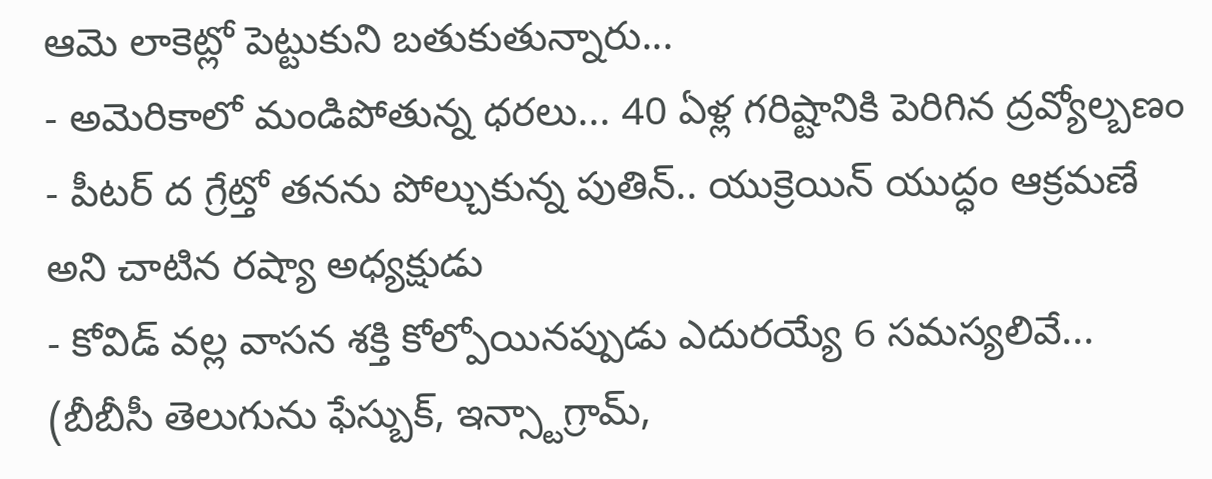ఆమె లాకెట్లో పెట్టుకుని బతుకుతున్నారు...
- అమెరికాలో మండిపోతున్న ధరలు... 40 ఏళ్ల గరిష్టానికి పెరిగిన ద్రవ్యోల్బణం
- పీటర్ ద గ్రేట్తో తనను పోల్చుకున్న పుతిన్.. యుక్రెయిన్ యుద్ధం ఆక్రమణే అని చాటిన రష్యా అధ్యక్షుడు
- కోవిడ్ వల్ల వాసన శక్తి కోల్పోయినప్పుడు ఎదురయ్యే 6 సమస్యలివే...
(బీబీసీ తెలుగును ఫేస్బుక్, ఇన్స్టాగ్రామ్,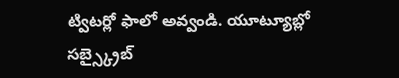ట్విటర్లో ఫాలో అవ్వండి. యూట్యూబ్లో సబ్స్క్రైబ్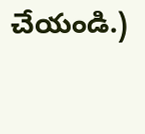చేయండి.)